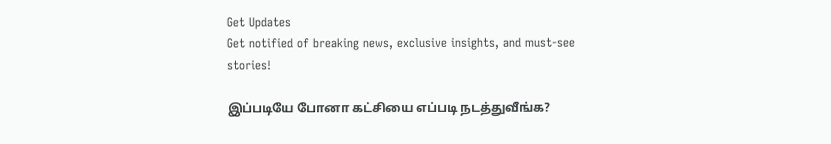Get Updates
Get notified of breaking news, exclusive insights, and must-see stories!

இப்படியே போனா கட்சியை எப்படி நடத்துவீங்க?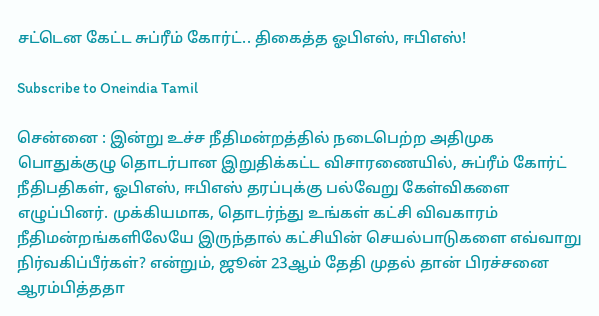சட்டென கேட்ட சுப்ரீம் கோர்ட்.. திகைத்த ஓபிஎஸ், ஈபிஎஸ்!

Subscribe to Oneindia Tamil

சென்னை : இன்று உச்ச நீதிமன்றத்தில் நடைபெற்ற அதிமுக பொதுக்குழு தொடர்பான இறுதிக்கட்ட விசாரணையில், சுப்ரீம் கோர்ட் நீதிபதிகள், ஓபிஎஸ், ஈபிஎஸ் தரப்புக்கு பல்வேறு கேள்விகளை எழுப்பினர். முக்கியமாக, தொடர்ந்து உங்கள் கட்சி விவகாரம் நீதிமன்றங்களிலேயே இருந்தால் கட்சியின் செயல்பாடுகளை எவ்வாறு நிர்வகிப்பீர்கள்? என்றும், ஜூன் 23ஆம் தேதி முதல் தான் பிரச்சனை ஆரம்பித்ததா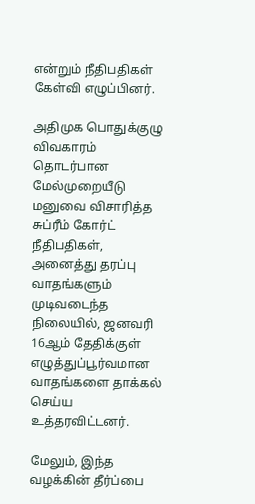என்றும் நீதிபதிகள் கேள்வி எழுப்பினர்.

அதிமுக பொதுக்குழு விவகாரம் தொடர்பான மேல்முறையீடு மனுவை விசாரித்த சுப்ரீம் கோர்ட் நீதிபதிகள், அனைத்து தரப்பு வாதங்களும் முடிவடைந்த நிலையில், ஜனவரி 16ஆம் தேதிக்குள் எழுத்துப்பூர்வமான வாதங்களை தாக்கல் செய்ய உத்தரவிட்டனர்.

மேலும், இந்த வழக்கின் தீர்ப்பை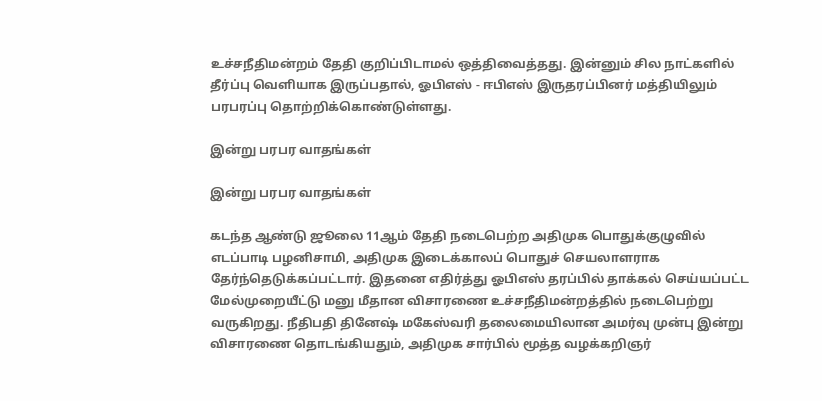உச்சநீதிமன்றம் தேதி குறிப்பிடாமல் ஒத்திவைத்தது. இன்னும் சில நாட்களில் தீர்ப்பு வெளியாக இருப்பதால், ஓபிஎஸ் - ஈபிஎஸ் இருதரப்பினர் மத்தியிலும் பரபரப்பு தொற்றிக்கொண்டுள்ளது.

இன்று பரபர வாதங்கள்

இன்று பரபர வாதங்கள்

கடந்த ஆண்டு ஜூலை 11ஆம் தேதி நடைபெற்ற அதிமுக பொதுக்குழுவில் எடப்பாடி பழனிசாமி, அதிமுக இடைக்காலப் பொதுச் செயலாளராக தேர்ந்தெடுக்கப்பட்டார். இதனை எதிர்த்து ஓபிஎஸ் தரப்பில் தாக்கல் செய்யப்பட்ட மேல்முறையீட்டு மனு மீதான விசாரணை உச்சநீதிமன்றத்தில் நடைபெற்று வருகிறது. நீதிபதி தினேஷ் மகேஸ்வரி தலைமையிலான அமர்வு முன்பு இன்று விசாரணை தொடங்கியதும், அதிமுக சார்பில் மூத்த வழக்கறிஞர்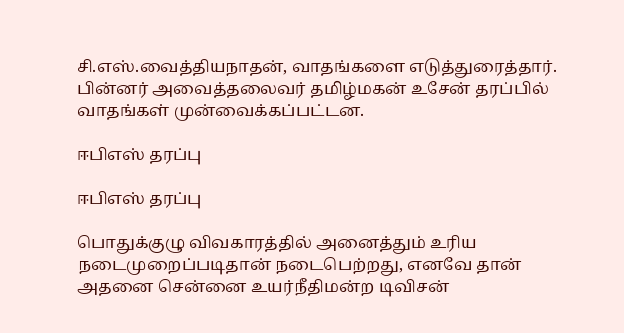சி.எஸ்.வைத்தியநாதன், வாதங்களை எடுத்துரைத்தார். பின்னர் அவைத்தலைவர் தமிழ்மகன் உசேன் தரப்பில் வாதங்கள் முன்வைக்கப்பட்டன.

ஈபிஎஸ் தரப்பு

ஈபிஎஸ் தரப்பு

பொதுக்குழு விவகாரத்தில் அனைத்தும் உரிய நடைமுறைப்படிதான் நடைபெற்றது, எனவே தான் அதனை சென்னை உயர்நீதிமன்ற டிவிசன்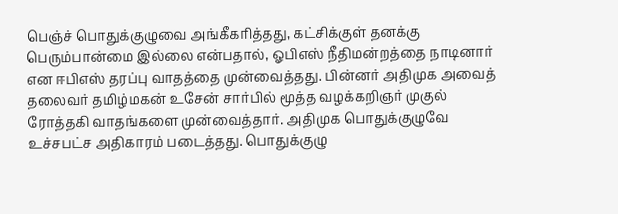பெஞ்ச் பொதுக்குழுவை அங்கீகரித்தது, கட்சிக்குள் தனக்கு பெரும்பான்மை இல்லை என்பதால், ஓபிஎஸ் நீதிமன்றத்தை நாடினார் என ஈபிஎஸ் தரப்பு வாதத்தை முன்வைத்தது. பின்னர் அதிமுக அவைத் தலைவர் தமிழ்மகன் உசேன் சார்பில் மூத்த வழக்கறிஞர் முகுல் ரோத்தகி வாதங்களை முன்வைத்தார். அதிமுக பொதுக்குழுவே உச்சபட்ச அதிகாரம் படைத்தது. பொதுக்குழு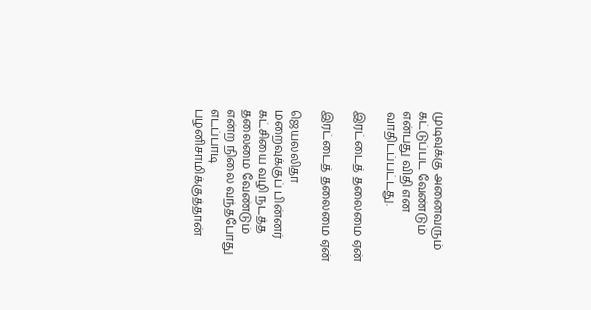முடிவுக்கு அனைவரும் கட்டுப்பட வேண்டும் என்பது விதி என வாதிடப்பட்டது.

இரட்டைத் தலைமை ஏன்

இரட்டைத் தலைமை ஏன்

ஜெயலலிதா மறைவுக்குப் பின்னர் கட்சியை வழி நடத்த தலைமை வேண்டும் என்ற நிலை வந்தபோது எடப்பாடி பழனிசாமிக்குத்தான்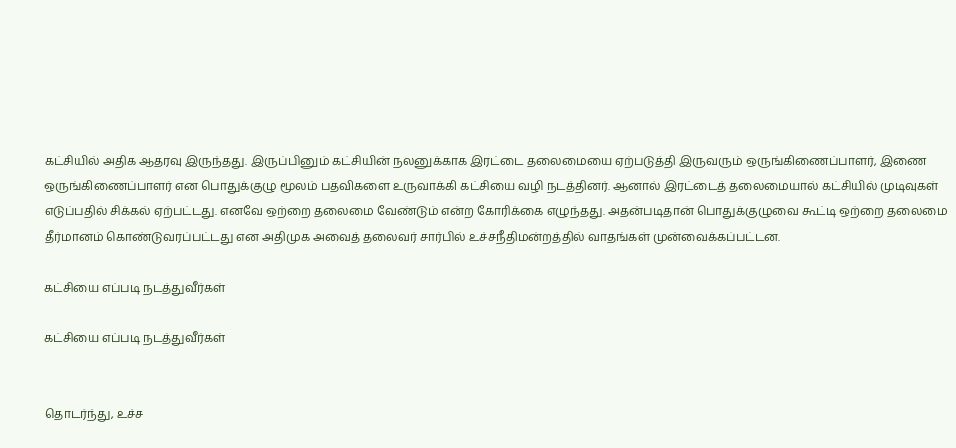கட்சியில் அதிக ஆதரவு இருந்தது. இருப்பினும் கட்சியின் நலனுக்காக இரட்டை தலைமையை ஏற்படுத்தி இருவரும் ஒருங்கிணைப்பாளர், இணை ஒருங்கிணைப்பாளர் என பொதுக்குழு மூலம் பதவிகளை உருவாக்கி கட்சியை வழி நடத்தினர். ஆனால் இரட்டைத் தலைமையால் கட்சியில் முடிவுகள் எடுப்பதில் சிக்கல் ஏற்பட்டது. எனவே ஒற்றை தலைமை வேண்டும் என்ற கோரிக்கை எழுந்தது. அதன்படிதான் பொதுக்குழுவை கூட்டி ஒற்றை தலைமை தீர்மானம் கொண்டுவரப்பட்டது என அதிமுக அவைத் தலைவர் சார்பில் உச்சநீதிமன்றத்தில் வாதங்கள் முன்வைக்கப்பட்டன.

கட்சியை எப்படி நடத்துவீர்கள்

கட்சியை எப்படி நடத்துவீர்கள்


தொடர்ந்து, உச்ச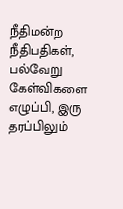நீதிமன்ற நீதிபதிகள், பல்வேறு கேள்விகளை எழுப்பி, இரு தரப்பிலும்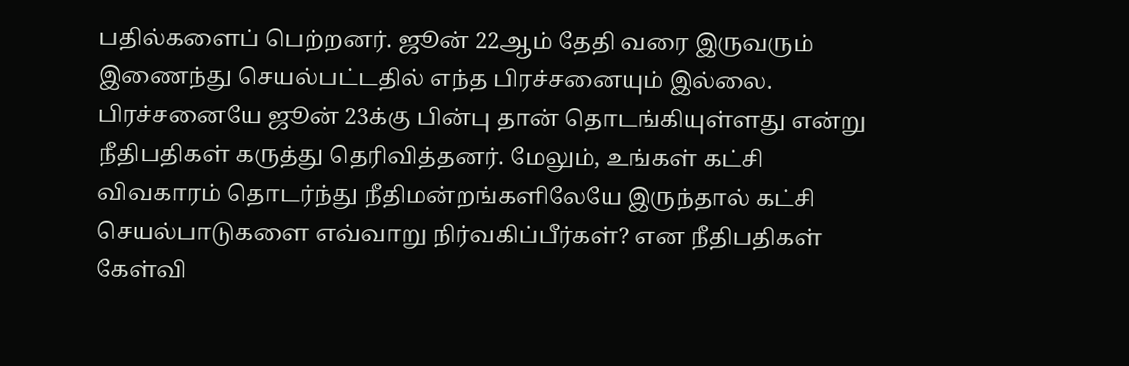பதில்களைப் பெற்றனர். ஜூன் 22ஆம் தேதி வரை இருவரும் இணைந்து செயல்பட்டதில் எந்த பிரச்சனையும் இல்லை. பிரச்சனையே ஜூன் 23க்கு பின்பு தான் தொடங்கியுள்ளது என்று நீதிபதிகள் கருத்து தெரிவித்தனர். மேலும், உங்கள் கட்சி விவகாரம் தொடர்ந்து நீதிமன்றங்களிலேயே இருந்தால் கட்சி செயல்பாடுகளை எவ்வாறு நிர்வகிப்பீர்கள்? என நீதிபதிகள் கேள்வி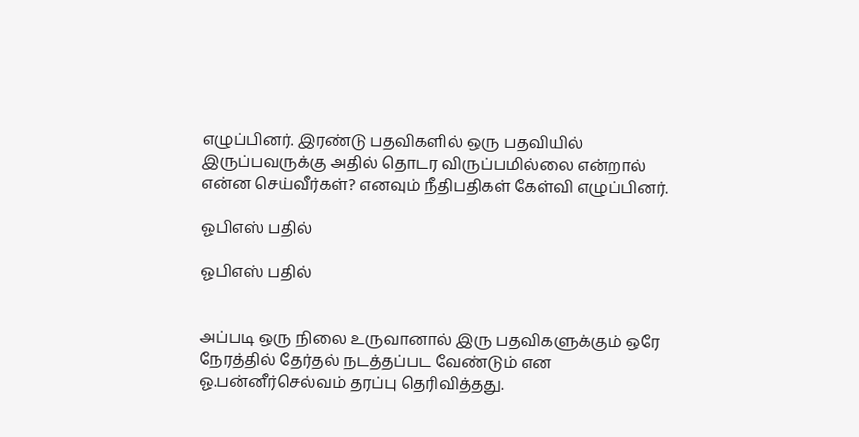எழுப்பினர். இரண்டு பதவிகளில் ஒரு பதவியில் இருப்பவருக்கு அதில் தொடர விருப்பமில்லை என்றால் என்ன செய்வீர்கள்? எனவும் நீதிபதிகள் கேள்வி எழுப்பினர்.

ஓபிஎஸ் பதில்

ஓபிஎஸ் பதில்


அப்படி ஒரு நிலை உருவானால் இரு பதவிகளுக்கும் ஒரே நேரத்தில் தேர்தல் நடத்தப்பட வேண்டும் என ஓ.பன்னீர்செல்வம் தரப்பு தெரிவித்தது.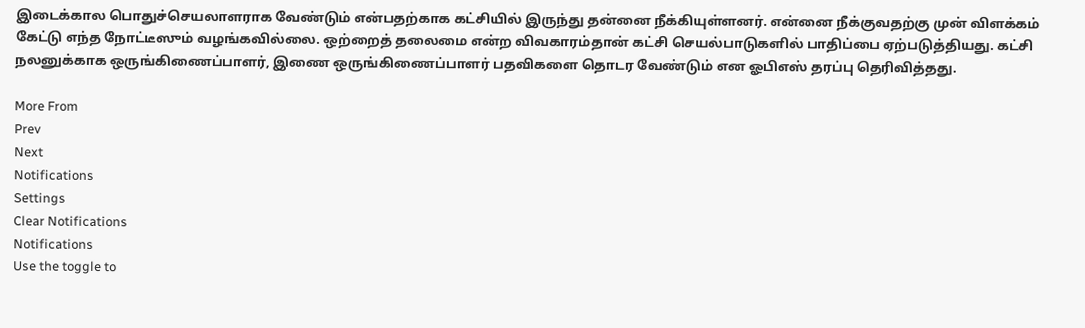இடைக்கால பொதுச்செயலாளராக வேண்டும் என்பதற்காக கட்சியில் இருந்து தன்னை நீக்கியுள்ளனர். என்னை நீக்குவதற்கு முன் விளக்கம் கேட்டு எந்த நோட்டீஸும் வழங்கவில்லை. ஒற்றைத் தலைமை என்ற விவகாரம்தான் கட்சி செயல்பாடுகளில் பாதிப்பை ஏற்படுத்தியது. கட்சி நலனுக்காக ஒருங்கிணைப்பாளர், இணை ஒருங்கிணைப்பாளர் பதவிகளை தொடர வேண்டும் என ஓபிஎஸ் தரப்பு தெரிவித்தது.

More From
Prev
Next
Notifications
Settings
Clear Notifications
Notifications
Use the toggle to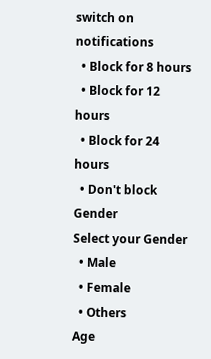switch on notifications
  • Block for 8 hours
  • Block for 12 hours
  • Block for 24 hours
  • Don't block
Gender
Select your Gender
  • Male
  • Female
  • Others
Age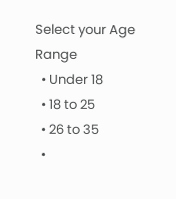Select your Age Range
  • Under 18
  • 18 to 25
  • 26 to 35
  •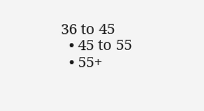36 to 45
  • 45 to 55
  • 55+